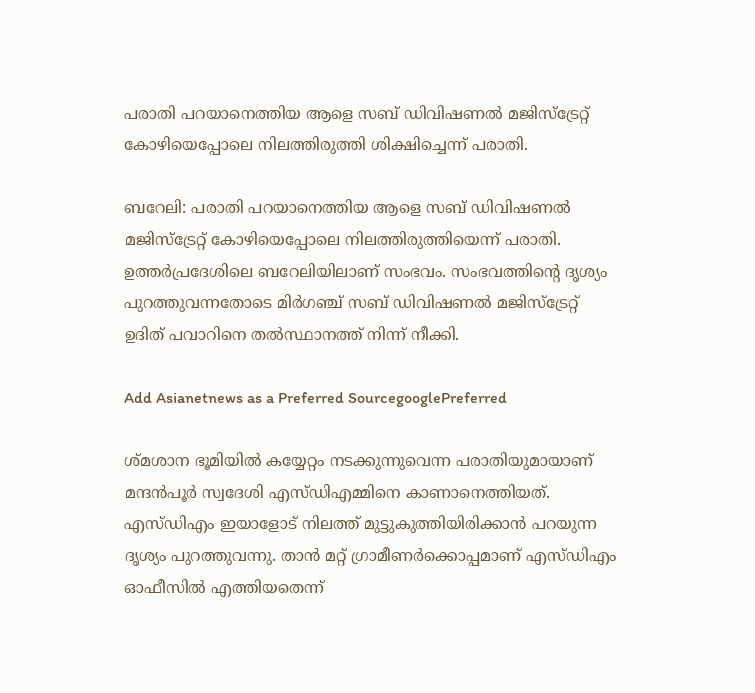പരാതി പറയാനെത്തിയ ആളെ സബ് ഡിവിഷണല്‍ മജിസ്ട്രേറ്റ് കോഴിയെപ്പോലെ നിലത്തിരുത്തി ശിക്ഷിച്ചെന്ന് പരാതി.

ബറേലി: പരാതി പറയാനെത്തിയ ആളെ സബ് ഡിവിഷണല്‍ മജിസ്ട്രേറ്റ് കോഴിയെപ്പോലെ നിലത്തിരുത്തിയെന്ന് പരാതി. ഉത്തര്‍പ്രദേശിലെ ബറേലിയിലാണ് സംഭവം. സംഭവത്തിന്‍റെ ദൃശ്യം പുറത്തുവന്നതോടെ മിര്‍ഗഞ്ച് സബ് ഡിവിഷണല്‍ മജിസ്ട്രേറ്റ് ഉദിത് പവാറിനെ തല്‍സ്ഥാനത്ത് നിന്ന് നീക്കി.

Add Asianetnews as a Preferred SourcegooglePreferred

ശ്മശാന ഭൂമിയില്‍ കയ്യേറ്റം നടക്കുന്നുവെന്ന പരാതിയുമായാണ് മന്ദന്‍പൂര്‍ സ്വദേശി എസ്ഡിഎമ്മിനെ കാണാനെത്തിയത്. എസ്ഡിഎം ഇയാളോട് നിലത്ത് മുട്ടുകുത്തിയിരിക്കാന്‍ പറയുന്ന ദൃശ്യം പുറത്തുവന്നു. താന്‍ മറ്റ് ഗ്രാമീണര്‍ക്കൊപ്പമാണ് എസ്ഡിഎം ഓഫീസില്‍ എത്തിയതെന്ന്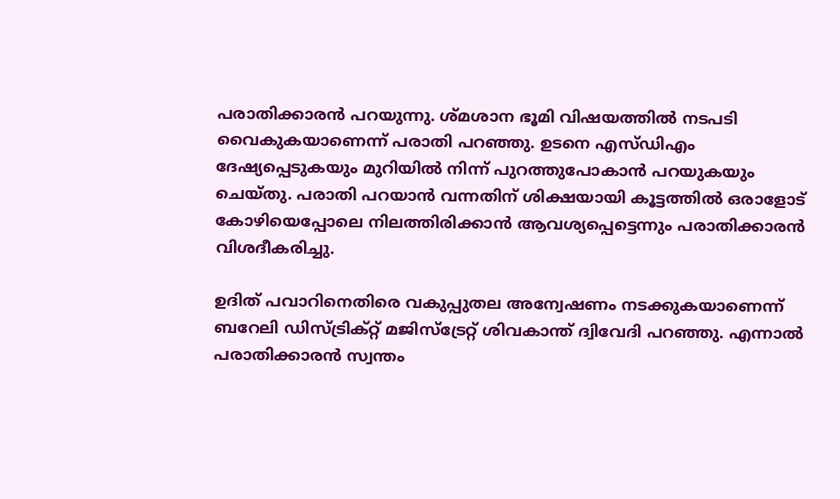പരാതിക്കാരന്‍ പറയുന്നു. ശ്മശാന ഭൂമി വിഷയത്തില്‍ നടപടി വൈകുകയാണെന്ന് പരാതി പറഞ്ഞു. ഉടനെ എസ്ഡിഎം ദേഷ്യപ്പെടുകയും മുറിയില്‍ നിന്ന് പുറത്തുപോകാന്‍ പറയുകയും ചെയ്തു. പരാതി പറയാന്‍ വന്നതിന് ശിക്ഷയായി കൂട്ടത്തില്‍ ഒരാളോട് കോഴിയെപ്പോലെ നിലത്തിരിക്കാന്‍ ആവശ്യപ്പെട്ടെന്നും പരാതിക്കാരന്‍ വിശദീകരിച്ചു.

ഉദിത് പവാറിനെതിരെ വകുപ്പുതല അന്വേഷണം നടക്കുകയാണെന്ന് ബറേലി ഡിസ്ട്രിക്റ്റ് മജിസ്ട്രേറ്റ് ശിവകാന്ത് ദ്വിവേദി പറഞ്ഞു. എന്നാല്‍ പരാതിക്കാരന്‍ സ്വന്തം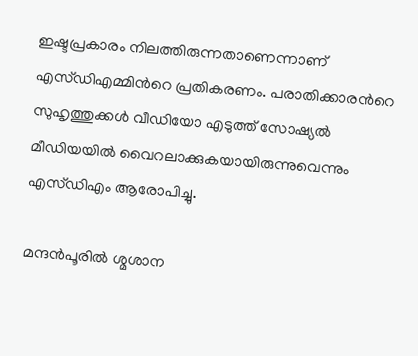ഇഷ്ടപ്രകാരം നിലത്തിരുന്നതാണെന്നാണ് എസ്ഡിഎമ്മിന്‍റെ പ്രതികരണം. പരാതിക്കാരന്‍റെ സുഹൃത്തുക്കള്‍ വീഡിയോ എടുത്ത് സോഷ്യല്‍ മീഡിയയില്‍ വൈറലാക്കുകയായിരുന്നുവെന്നും എസ്ഡിഎം ആരോപിച്ചു.

മന്ദന്‍പൂരില്‍ ശ്മശാന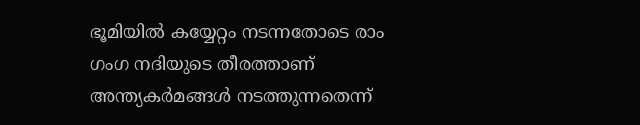ഭൂമിയില്‍ കയ്യേറ്റം നടന്നതോടെ രാം ഗംഗ നദിയുടെ തീരത്താണ് അന്ത്യകർമങ്ങൾ നടത്തുന്നതെന്ന്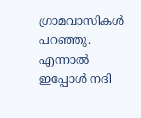ഗ്രാമവാസികള്‍ പറഞ്ഞു. എന്നാൽ ഇപ്പോള്‍ നദി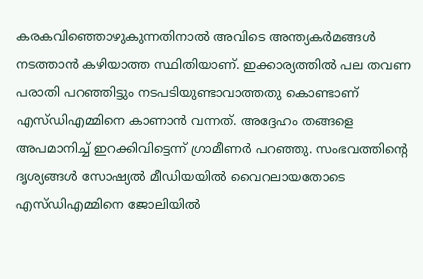കരകവിഞ്ഞൊഴുകുന്നതിനാൽ അവിടെ അന്ത്യകർമങ്ങൾ നടത്താൻ കഴിയാത്ത സ്ഥിതിയാണ്. ഇക്കാര്യത്തില്‍ പല തവണ പരാതി പറഞ്ഞിട്ടും നടപടിയുണ്ടാവാത്തതു കൊണ്ടാണ് എസ്ഡിഎമ്മിനെ കാണാന്‍ വന്നത്. അദ്ദേഹം തങ്ങളെ അപമാനിച്ച് ഇറക്കിവിട്ടെന്ന് ഗ്രാമീണര്‍ പറഞ്ഞു. സംഭവത്തിന്‍റെ ദൃശ്യങ്ങള്‍ സോഷ്യല്‍ മീഡിയയില്‍ വൈറലായതോടെ എസ്ഡിഎമ്മിനെ ജോലിയില്‍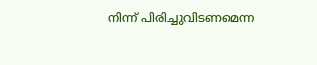നിന്ന് പിരിച്ചുവിടണമെന്ന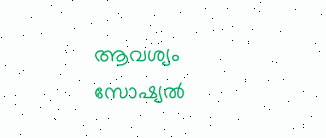ആവശ്യം സോഷ്യല്‍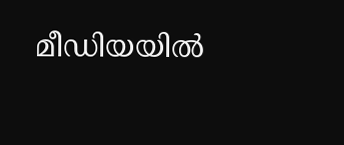മീഡിയയില്‍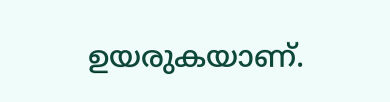ഉയരുകയാണ്.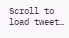Scroll to load tweet…